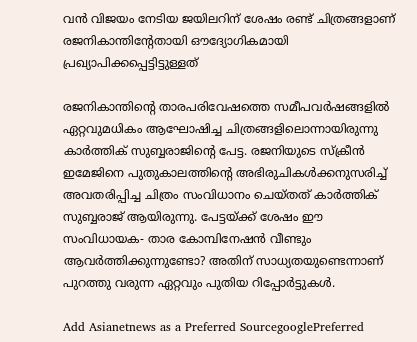വന്‍ വിജയം നേടിയ ജയിലറിന് ശേഷം രണ്ട് ചിത്രങ്ങളാണ് രജനികാന്തിന്‍റേതായി ഔദ്യോഗികമായി പ്രഖ്യാപിക്കപ്പെട്ടിട്ടുള്ളത്

രജനികാന്തിന്‍റെ താരപരിവേഷത്തെ സമീപവര്‍ഷങ്ങളില്‍ ഏറ്റവുമധികം ആഘോഷിച്ച ചിത്രങ്ങളിലൊന്നായിരുന്നു കാര്‍ത്തിക് സുബ്ബരാജിന്‍റെ പേട്ട. രജനിയുടെ സ്ക്രീന്‍ ഇമേജിനെ പുതുകാലത്തിന്‍റെ അഭിരുചികള്‍ക്കനുസരിച്ച് അവതരിപ്പിച്ച ചിത്രം സംവിധാനം ചെയ്തത് കാര്‍ത്തിക് സുബ്ബരാജ് ആയിരുന്നു. പേട്ടയ്ക്ക് ശേഷം ഈ സംവിധായക- താര കോമ്പിനേഷന്‍ വീണ്ടും ആവര്‍ത്തിക്കുന്നുണ്ടോ? അതിന് സാധ്യതയുണ്ടെന്നാണ് പുറത്തു വരുന്ന ഏറ്റവും പുതിയ റിപ്പോര്‍ട്ടുകള്‍.

Add Asianetnews as a Preferred SourcegooglePreferred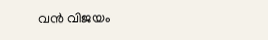വന്‍ വിജയം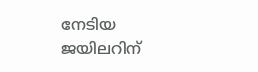നേടിയ ജയിലറിന്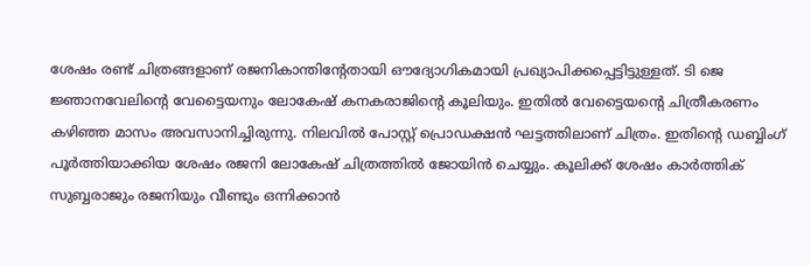ശേഷം രണ്ട് ചിത്രങ്ങളാണ് രജനികാന്തിന്‍റേതായി ഔദ്യോഗികമായി പ്രഖ്യാപിക്കപ്പെട്ടിട്ടുള്ളത്. ടി ജെ ജ്ഞാനവേലിന്‍റെ വേട്ടൈയനും ലോകേഷ് കനകരാജിന്‍റെ കൂലിയും. ഇതില്‍ വേട്ടൈയന്‍റെ ചിത്രീകരണം കഴിഞ്ഞ മാസം അവസാനിച്ചിരുന്നു. നിലവില്‍ പോസ്റ്റ് പ്രൊഡക്ഷന്‍ ഘട്ടത്തിലാണ് ചിത്രം. ഇതിന്‍റെ ഡബ്ബിംഗ് പൂര്‍ത്തിയാക്കിയ ശേഷം രജനി ലോകേഷ് ചിത്രത്തില്‍ ജോയിന്‍ ചെയ്യും. കൂലിക്ക് ശേഷം കാര്‍ത്തിക് സുബ്ബരാജും രജനിയും വീണ്ടും ഒന്നിക്കാന്‍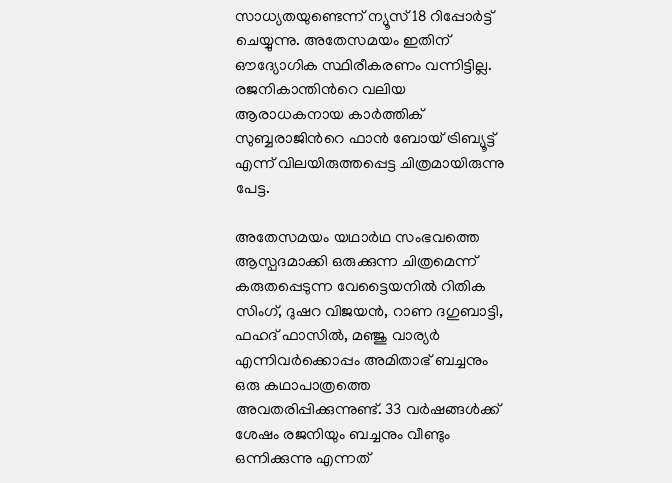സാധ്യതയുണ്ടെന്ന് ന്യൂസ് 18 റിപ്പോര്‍ട്ട് ചെയ്യുന്നു. അതേസമയം ഇതിന് ഔദ്യോഗിക സ്ഥിരീകരണം വന്നിട്ടില്ല. രജനികാന്തിന്‍റെ വലിയ ആരാധകനായ കാര്‍ത്തിക് സുബ്ബരാജിന്‍റെ ഫാന്‍ ബോയ് ട്രിബ്യൂട്ട് എന്ന് വിലയിരുത്തപ്പെട്ട ചിത്രമായിരുന്നു പേട്ട.

അതേസമയം യഥാര്‍ഥ സംഭവത്തെ ആസ്പദമാക്കി ഒരുക്കുന്ന ചിത്രമെന്ന് കരുതപ്പെടുന്ന വേട്ടൈയനില്‍ റിതിക സിംഗ്, ദുഷറ വിജയന്‍, റാണ ദഗുബാട്ടി, ഫഹദ് ഫാസില്‍, മഞ്ജു വാര്യര്‍ എന്നിവര്‍ക്കൊപ്പം അമിതാഭ് ബച്ചനും ഒരു കഥാപാത്രത്തെ അവതരിപ്പിക്കുന്നുണ്ട്. 33 വർഷങ്ങൾക്ക് ശേഷം രജനിയും ബച്ചനും വീണ്ടും ഒന്നിക്കുന്നു എന്നത്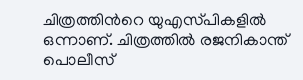ചിത്രത്തിന്‍റെ യുഎസ്‍പികളില്‍ ഒന്നാണ്. ചിത്രത്തില്‍ രജനികാന്ത് പൊലീസ്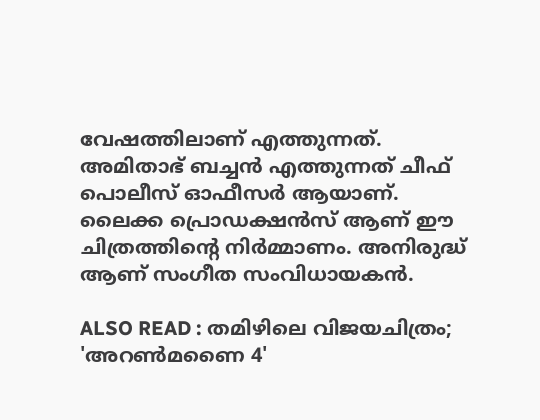വേഷത്തിലാണ് എത്തുന്നത്. അമിതാഭ് ബച്ചന്‍ എത്തുന്നത് ചീഫ് പൊലീസ് ഓഫീസര്‍ ആയാണ്. ലൈക്ക പ്രൊഡക്ഷന്‍സ് ആണ് ഈ ചിത്രത്തിന്‍റെ നിര്‍മ്മാണം. അനിരുദ്ധ് ആണ് സംഗീത സംവിധായകന്‍.

ALSO READ : തമിഴിലെ വിജയചിത്രം; 'അറണ്‍മണൈ 4'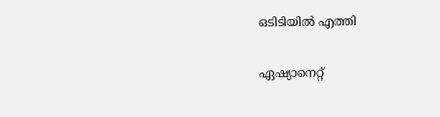ഒടിടിയില്‍ എത്തി

ഏഷ്യാനെറ്റ്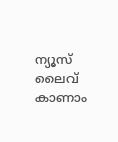ന്യൂസ് ലൈവ് കാണാം